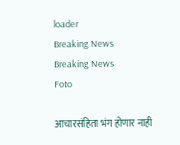loader
Breaking News
Breaking News
Foto

आचारसंहिता भंग होणार नाही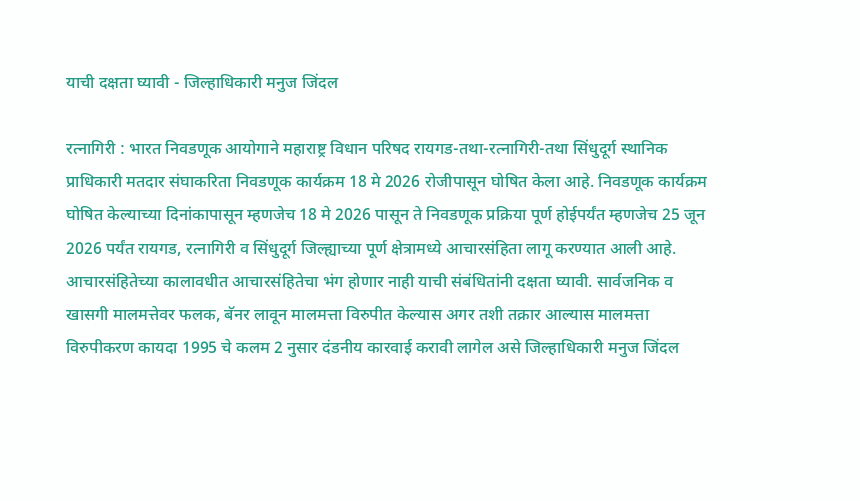याची दक्षता घ्यावी - जिल्हाधिकारी मनुज जिंदल

रत्नागिरी : भारत निवडणूक आयोगाने महाराष्ट्र विधान परिषद रायगड-तथा-रत्नागिरी-तथा सिंधुदूर्ग स्थानिक प्राधिकारी मतदार संघाकरिता निवडणूक कार्यक्रम 18 मे 2026 रोजीपासून घोषित केला आहे. निवडणूक कार्यक्रम घोषित केल्याच्या दिनांकापासून म्हणजेच 18 मे 2026 पासून ते निवडणूक प्रक्रिया पूर्ण होईपर्यंत म्हणजेच 25 जून 2026 पर्यंत रायगड, रत्नागिरी व सिंधुदूर्ग जिल्ह्याच्या पूर्ण क्षेत्रामध्ये आचारसंहिता लागू करण्यात आली आहे. आचारसंहितेच्या कालावधीत आचारसंहितेचा भंग होणार नाही याची संबंधितांनी दक्षता घ्यावी. सार्वजनिक व खासगी मालमत्तेवर फलक, बॅनर लावून मालमत्ता विरुपीत केल्यास अगर तशी तक्रार आल्यास मालमत्ता विरुपीकरण कायदा 1995 चे कलम 2 नुसार दंडनीय कारवाई करावी लागेल असे जिल्हाधिकारी मनुज जिंदल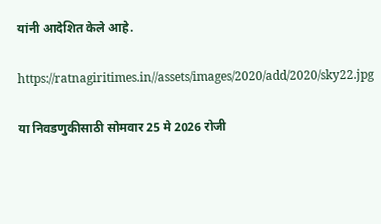यांनी आदेशित केले आहे.

https://ratnagiritimes.in//assets/images/2020/add/2020/sky22.jpg

या निवडणुकीसाठी सोमवार 25 मे 2026 रोजी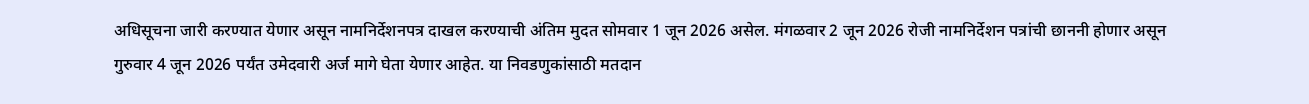अधिसूचना जारी करण्यात येणार असून नामनिर्देशनपत्र दाखल करण्याची अंतिम मुदत सोमवार 1 जून 2026 असेल. मंगळवार 2 जून 2026 रोजी नामनिर्देशन पत्रांची छाननी होणार असून गुरुवार 4 जून 2026 पर्यंत उमेदवारी अर्ज मागे घेता येणार आहेत. या निवडणुकांसाठी मतदान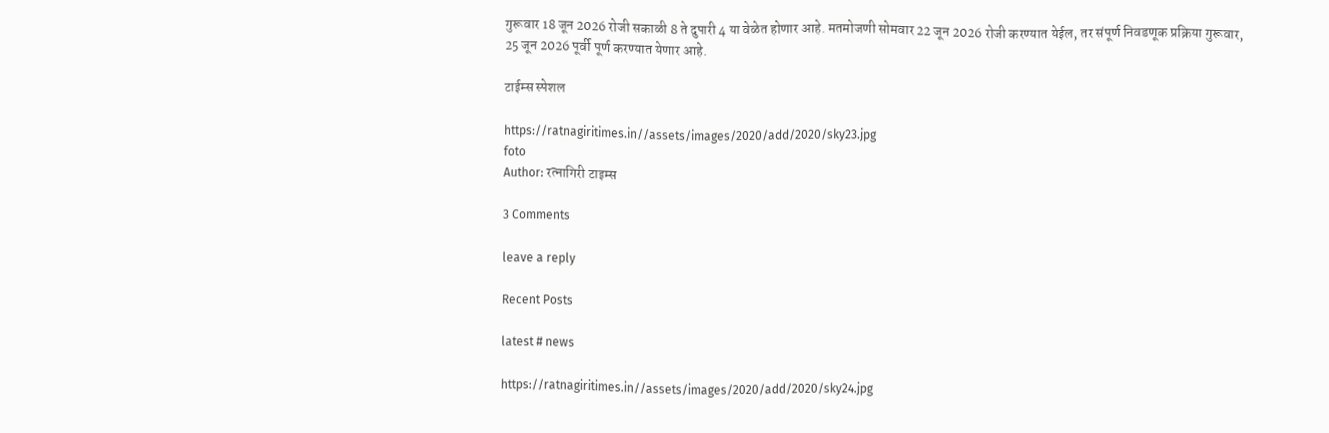गुरूवार 18 जून 2026 रोजी सकाळी 8 ते दुपारी 4 या वेळेत होणार आहे. मतमोजणी सोमवार 22 जून 2026 रोजी करण्यात येईल, तर संपूर्ण निवडणूक प्रक्रिया गुरूवार, 25 जून 2026 पूर्वी पूर्ण करण्यात येणार आहे.

टाईम्स स्पेशल

https://ratnagiritimes.in//assets/images/2020/add/2020/sky23.jpg
foto
Author: रत्नागिरी टाइम्स

3 Comments

leave a reply

Recent Posts

latest # news

https://ratnagiritimes.in//assets/images/2020/add/2020/sky24.jpg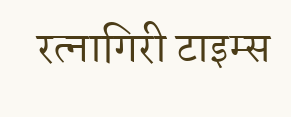रत्नागिरी टाइम्स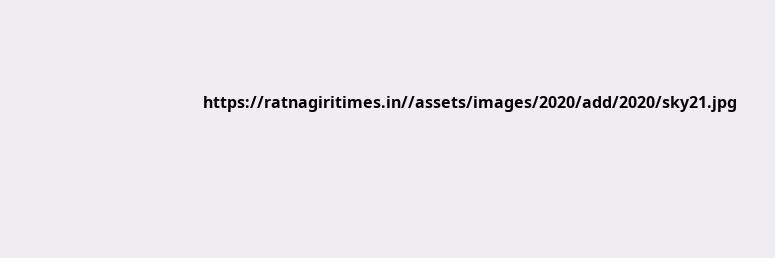https://ratnagiritimes.in//assets/images/2020/add/2020/sky21.jpg